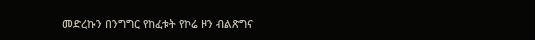መድረኩን በንግግር የከፈቱት የኮሬ ዞን ብልጽግና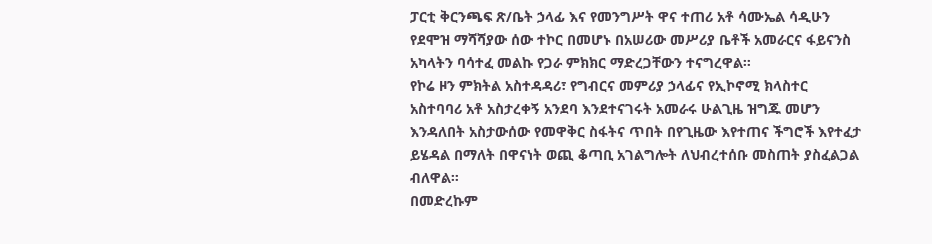ፓርቲ ቅርንጫፍ ጽ/ቤት ኃላፊ እና የመንግሥት ዋና ተጠሪ አቶ ሳሙኤል ሳዲሁን የደሞዝ ማሻሻያው ሰው ተኮር በመሆኑ በአሠሪው መሥሪያ ቤቶች አመራርና ፋይናንስ አካላትን ባሳተፈ መልኩ የጋራ ምክክር ማድረጋቸውን ተናግረዋል።
የኮሬ ዞን ምክትል አስተዳዳሪ፣ የግብርና መምሪያ ኃላፊና የኢኮኖሚ ክላስተር አስተባባሪ አቶ አስታረቀኝ አንደባ እንደተናገሩት አመራሩ ሁልጊዜ ዝግጁ መሆን እንዳለበት አስታውሰው የመዋቅር ስፋትና ጥበት በየጊዜው እየተጠና ችግሮች እየተፈታ ይሄዳል በማለት በዋናነት ወጪ ቆጣቢ አገልግሎት ለህብረተሰቡ መስጠት ያስፈልጋል ብለዋል።
በመድረኩም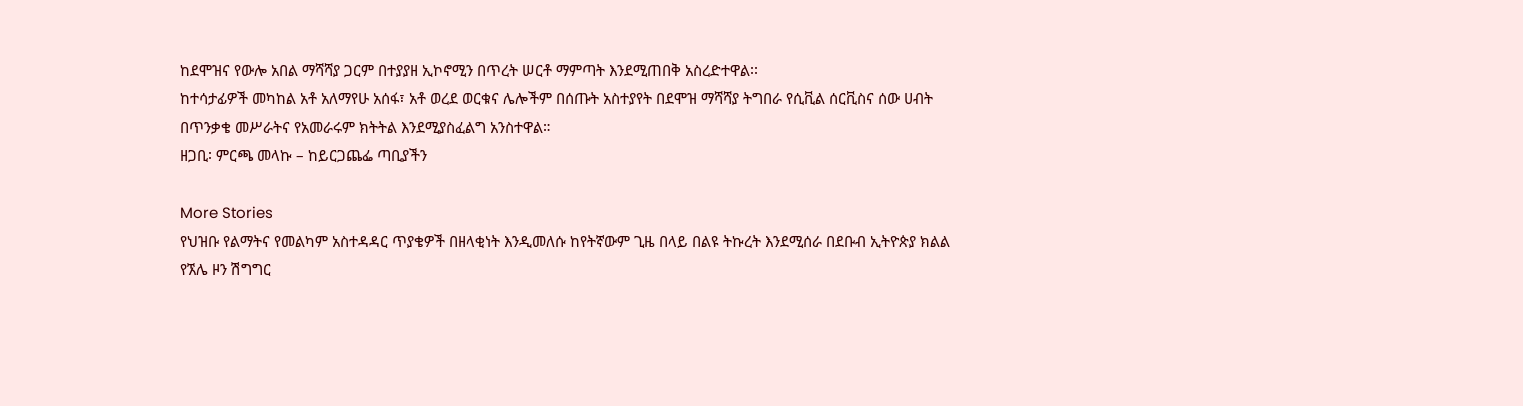ከደሞዝና የውሎ አበል ማሻሻያ ጋርም በተያያዘ ኢኮኖሚን በጥረት ሠርቶ ማምጣት እንደሚጠበቅ አስረድተዋል፡፡
ከተሳታፊዎች መካከል አቶ አለማየሁ አሰፋ፣ አቶ ወረደ ወርቁና ሌሎችም በሰጡት አስተያየት በደሞዝ ማሻሻያ ትግበራ የሲቪል ሰርቪስና ሰው ሀብት በጥንቃቄ መሥራትና የአመራሩም ክትትል እንደሚያስፈልግ አንስተዋል።
ዘጋቢ፡ ምርጫ መላኩ – ከይርጋጨፌ ጣቢያችን

More Stories
የህዝቡ የልማትና የመልካም አስተዳዳር ጥያቄዎች በዘላቂነት እንዲመለሱ ከየትኛውም ጊዜ በላይ በልዩ ትኩረት እንደሚሰራ በደቡብ ኢትዮጵያ ክልል የኧሌ ዞን ሽግግር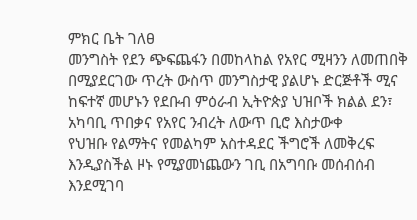ምክር ቤት ገለፀ
መንግስት የደን ጭፍጨፋን በመከላከል የአየር ሚዛንን ለመጠበቅ በሚያደርገው ጥረት ውስጥ መንግስታዊ ያልሆኑ ድርጅቶች ሚና ከፍተኛ መሆኑን የደቡብ ምዕራብ ኢትዮጵያ ህዝቦች ክልል ደን፣ አካባቢ ጥበቃና የአየር ንብረት ለውጥ ቢሮ እስታውቀ
የህዝቡ የልማትና የመልካም አስተዳደር ችግሮች ለመቅረፍ እንዲያስችል ዞኑ የሚያመነጨውን ገቢ በአግባቡ መሰብሰብ እንደሚገባ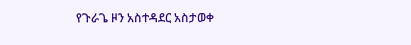የጉራጌ ዞን አስተዳደር አስታወቀ